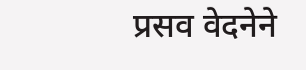प्रसव वेदनेने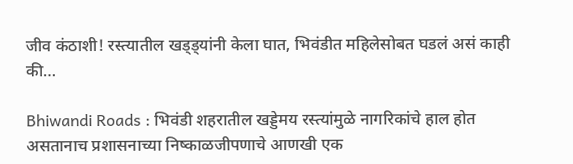जीव कंठाशी! रस्त्यातील खड्ड्यांनी केला घात, भिवंडीत महिलेसोबत घडलं असं काही की…

Bhiwandi Roads : भिवंडी शहरातील खड्डेमय रस्त्यांमुळे नागरिकांचे हाल होत असतानाच प्रशासनाच्या निष्काळजीपणाचे आणखी एक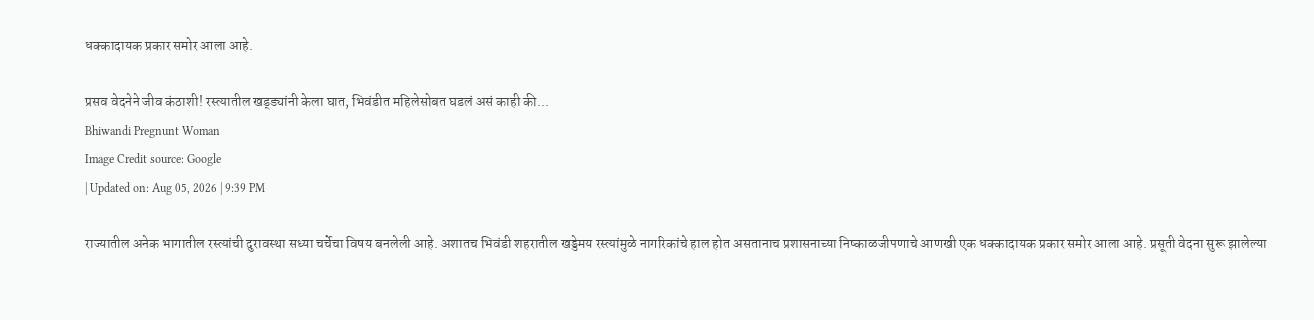धक्कादायक प्रकार समोर आला आहे.

प्रसव वेदनेने जीव कंठाशी! रस्त्यातील खड्ड्यांनी केला घात, भिवंडीत महिलेसोबत घडलं असं काही की...
Bhiwandi Pregnunt Woman
Image Credit source: Google
| Updated on: Aug 05, 2026 | 9:39 PM

राज्यातील अनेक भागातील रस्त्यांची दुरावस्था सध्या चर्चेचा विषय बनलेली आहे. अशातच भिवंडी शहरातील खड्डेमय रस्त्यांमुळे नागरिकांचे हाल होत असतानाच प्रशासनाच्या निष्काळजीपणाचे आणखी एक धक्कादायक प्रकार समोर आला आहे. प्रसूती वेदना सुरू झालेल्या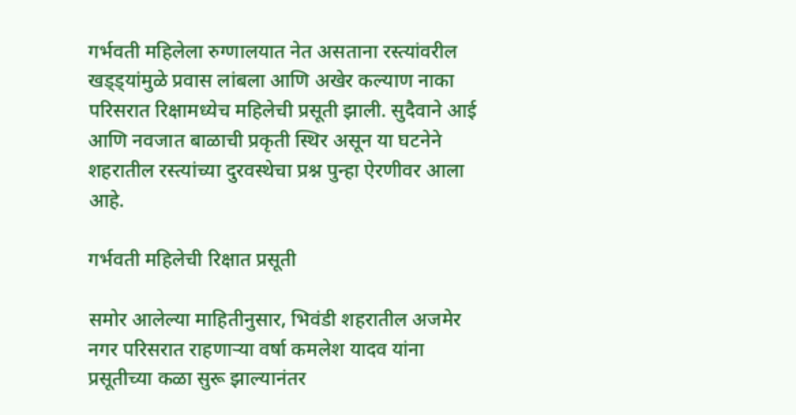गर्भवती महिलेला रुग्णालयात नेत असताना रस्त्यांवरील खड्ड्यांमुळे प्रवास लांबला आणि अखेर कल्याण नाका परिसरात रिक्षामध्येच महिलेची प्रसूती झाली. सुदैवाने आई आणि नवजात बाळाची प्रकृती स्थिर असून या घटनेने शहरातील रस्त्यांच्या दुरवस्थेचा प्रश्न पुन्हा ऐरणीवर आला आहे.

गर्भवती महिलेची रिक्षात प्रसूती

समोर आलेल्या माहितीनुसार, भिवंडी शहरातील अजमेर नगर परिसरात राहणाऱ्या वर्षा कमलेश यादव यांना प्रसूतीच्या कळा सुरू झाल्यानंतर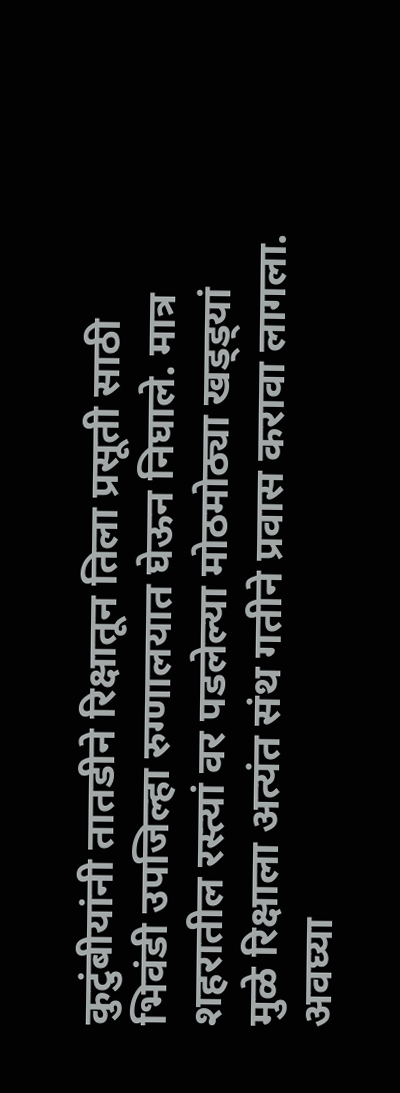कुटुंबीयांनी तातडीने रिक्षातून तिला प्रसूती साठी भिवंडी उपजिल्हा रुग्णालयात घेऊन निघाले. मात्र शहरातील रस्त्यां वर पडलेल्या मोठमोठ्या खड्ड्यां मुळे रिक्षाला अत्यंत संथ गतीने प्रवास करावा लागला. अवघ्या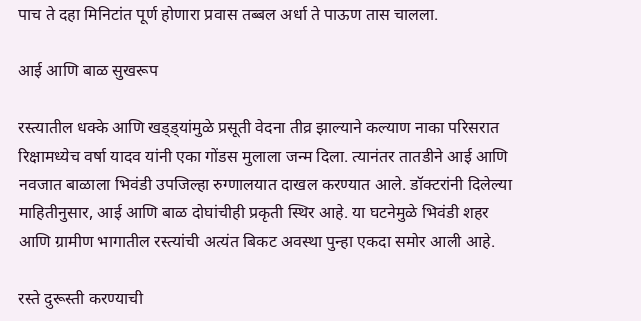पाच ते दहा मिनिटांत पूर्ण होणारा प्रवास तब्बल अर्धा ते पाऊण तास चालला.

आई आणि बाळ सुखरूप

रस्त्यातील धक्के आणि खड्ड्यांमुळे प्रसूती वेदना तीव्र झाल्याने कल्याण नाका परिसरात रिक्षामध्येच वर्षा यादव यांनी एका गोंडस मुलाला जन्म दिला. त्यानंतर तातडीने आई आणि नवजात बाळाला भिवंडी उपजिल्हा रुग्णालयात दाखल करण्यात आले. डॉक्टरांनी दिलेल्या माहितीनुसार, आई आणि बाळ दोघांचीही प्रकृती स्थिर आहे. या घटनेमुळे भिवंडी शहर आणि ग्रामीण भागातील रस्त्यांची अत्यंत बिकट अवस्था पुन्हा एकदा समोर आली आहे.

रस्ते दुरूस्ती करण्याची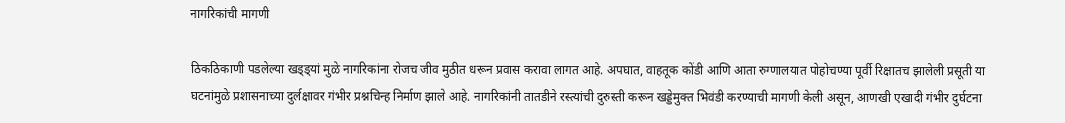नागरिकांची मागणी

ठिकठिकाणी पडलेल्या खड्ड्यां मुळे नागरिकांना रोजच जीव मुठीत धरून प्रवास करावा लागत आहे. अपघात, वाहतूक कोंडी आणि आता रुग्णालयात पोहोचण्या पूर्वी रिक्षातच झालेली प्रसूती या घटनांमुळे प्रशासनाच्या दुर्लक्षावर गंभीर प्रश्नचिन्ह निर्माण झाले आहे. नागरिकांनी तातडीने रस्त्यांची दुरुस्ती करून खड्डेमुक्त भिवंडी करण्याची मागणी केली असून, आणखी एखादी गंभीर दुर्घटना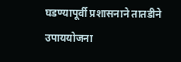घडण्यापूर्वी प्रशासनाने तातडीने उपाययोजना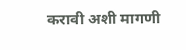करावी अशी मागणी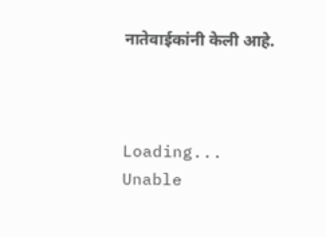नातेवाईकांनी केली आहे.



Loading...
Unable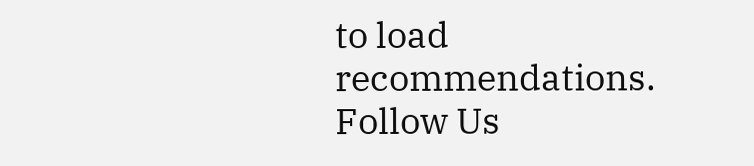to load recommendations.
Follow Us